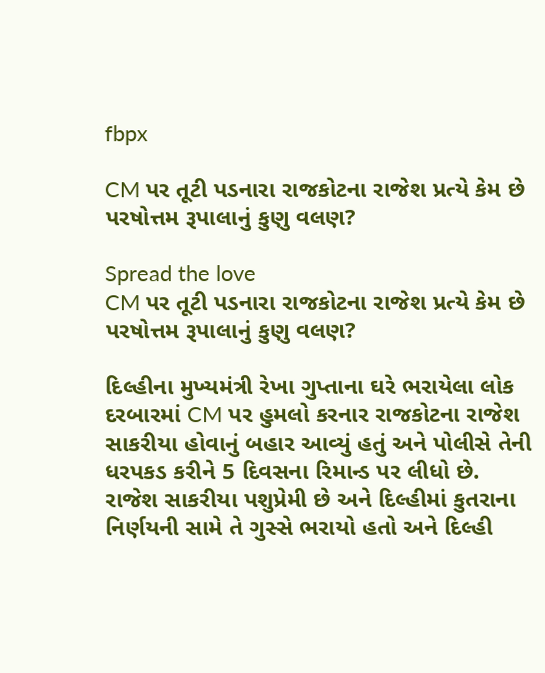fbpx

CM પર તૂટી પડનારા રાજકોટના રાજેશ પ્રત્યે કેમ છે પરષોત્તમ રૂપાલાનું કુણુ વલણ?

Spread the love
CM પર તૂટી પડનારા રાજકોટના રાજેશ પ્રત્યે કેમ છે પરષોત્તમ રૂપાલાનું કુણુ વલણ?

દિલ્હીના મુખ્યમંત્રી રેખા ગુપ્તાના ઘરે ભરાયેલા લોક દરબારમાં CM પર હુમલો કરનાર રાજકોટના રાજેશ સાકરીયા હોવાનું બહાર આવ્યું હતું અને પોલીસે તેની ધરપકડ કરીને 5 દિવસના રિમાન્ડ પર લીધો છે. રાજેશ સાકરીયા પશુપ્રેમી છે અને દિલ્હીમાં કુતરાના નિર્ણયની સામે તે ગુસ્સે ભરાયો હતો અને દિલ્હી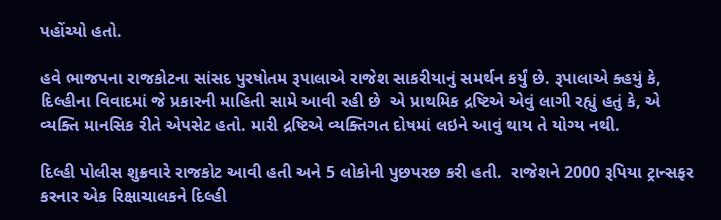પહોંચ્યો હતો.

હવે ભાજપના રાજકોટના સાંસદ પુરષોતમ રૂપાલાએ રાજેશ સાકરીયાનું સમર્થન કર્યું છે. રૂપાલાએ ક્હયું કે, દિલ્હીના વિવાદમાં જે પ્રકારની માહિતી સામે આવી રહી છે  એ પ્રાથમિક દ્રષ્ટિએ એવું લાગી રહ્યું હતું કે, એ વ્યક્તિ માનસિક રીતે એપસેટ હતો. મારી દ્રષ્ટિએ વ્યક્તિગત દોષમાં લઇને આવું થાય તે યોગ્ય નથી.

દિલ્હી પોલીસ શુક્રવારે રાજકોટ આવી હતી અને 5 લોકોની પુછપરછ કરી હતી.  રાજેશને 2000 રૂપિયા ટ્રાન્સફર કરનાર એક રિક્ષાચાલકને દિલ્હી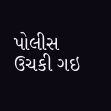પોલીસ ઉચકી ગઇ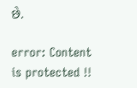છે.

error: Content is protected !!